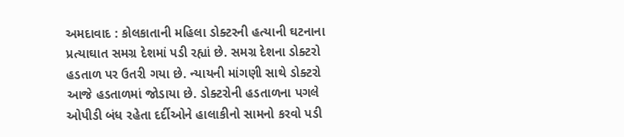અમદાવાદ : કોલકાતાની મહિલા ડોક્ટરની હત્યાની ઘટનાના પ્રત્યાઘાત સમગ્ર દેશમાં પડી રહ્યાં છે. સમગ્ર દેશના ડોક્ટરો હડતાળ પર ઉતરી ગયા છે. ન્યાયની માંગણી સાથે ડોક્ટરો આજે હડતાળમાં જોડાયા છે. ડોક્ટરોની હડતાળના પગલે ઓપીડી બંધ રહેતા દર્દીઓને હાલાકીનો સામનો કરવો પડી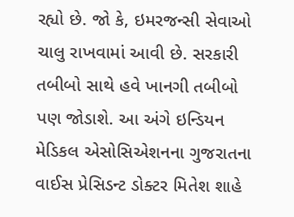રહ્યો છે. જો કે, ઇમરજન્સી સેવાઓ ચાલુ રાખવામાં આવી છે. સરકારી તબીબો સાથે હવે ખાનગી તબીબો પણ જોડાશે. આ અંગે ઇન્ડિયન મેડિકલ એસોસિએશનના ગુજરાતના વાઈસ પ્રેસિડન્ટ ડોક્ટર મિતેશ શાહે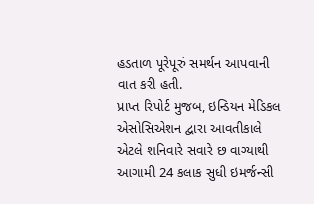હડતાળ પૂરેપૂરું સમર્થન આપવાની વાત કરી હતી.
પ્રાપ્ત રિપોર્ટ મુજબ, ઇન્ડિયન મેડિકલ એસોસિએશન દ્વારા આવતીકાલે એટલે શનિવારે સવારે છ વાગ્યાથી આગામી 24 કલાક સુધી ઇમર્જન્સી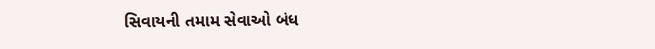સિવાયની તમામ સેવાઓ બંધ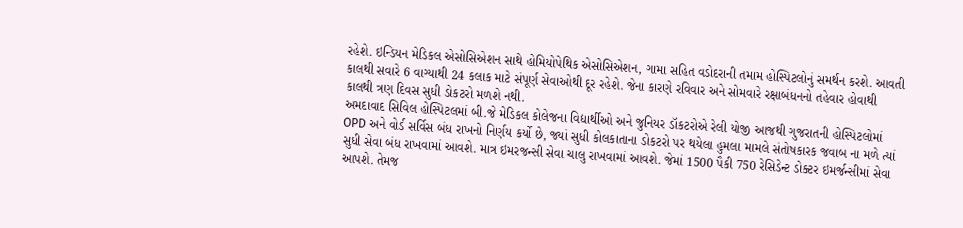રહેશે. ઇન્ડિયન મેડિકલ એસોસિએશન સાથે હોમિયોપેથિક એસોસિએશન, ગામા સહિત વડોદરાની તમામ હોસ્પિટલોનું સમર્થન કરશે. આવતી કાલથી સવારે 6 વાગ્યાથી 24 કલાક માટે સંપૂર્ણ સેવાઓથી દૂર રહેશે. જેના કારણે રવિવાર અને સોમવારે રક્ષાબંધનનો તહેવાર હોવાથી કાલથી ત્રણ દિવસ સુધી ડોકટરો મળશે નથી.
અમદાવાદ સિવિલ હોસ્પિટલમાં બી.જે મેડિકલ કોલેજના વિદ્યાર્થીઓ અને જુનિયર ડૉકટરોએ રેલી યોજી આજથી ગુજરાતની હોસ્પિટલોમાં OPD અને વોર્ડ સર્વિસ બંધ રાખનો નિર્ણય કર્યો છે, જ્યાં સુધી કોલકાતાના ડોકટરો પર થયેલા હુમલા મામલે સંતોષકારક જવાબ ના મળે ત્યાં સુધી સેવા બંધ રાખવામાં આવશે. માત્ર ઇમરજન્સી સેવા ચાલુ રાખવામાં આવશે. જેમાં 1500 પૈકી 750 રેસિડેન્ટ ડોક્ટર ઇમર્જન્સીમાં સેવા આપશે. તેમજ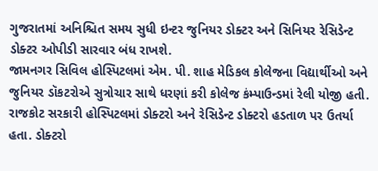ગુજરાતમાં અનિશ્ચિત સમય સુધી ઇન્ટર જુનિયર ડોક્ટર અને સિનિયર રેસિડેન્ટ ડોક્ટર ઓપીડી સારવાર બંધ રાખશે.
જામનગર સિવિલ હોસ્પિટલમાં એમ. પી. શાહ મેડિકલ કોલેજના વિદ્યાર્થીઓ અને જુનિયર ડૉકટરોએ સુત્રોચાર સાથે ધરણાં કરી કોલેજ કંમ્પાઉન્ડમાં રેલી યોજી હતી. રાજકોટ સરકારી હોસ્પિટલમાં ડોક્ટરો અને રેસિડેન્ટ ડોક્ટરો હડતાળ પર ઉતર્યા હતા. ડોક્ટરો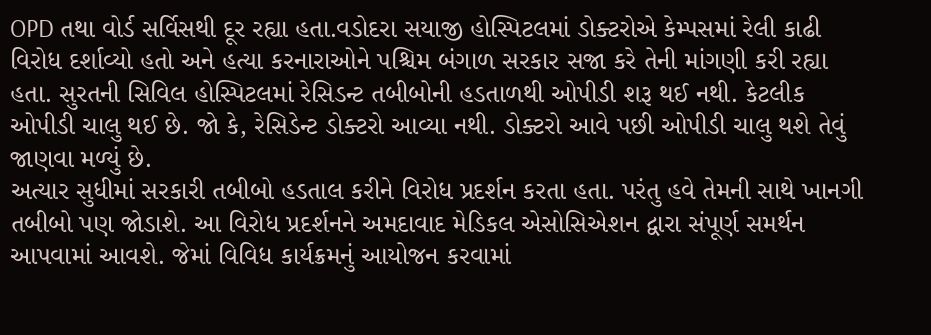OPD તથા વોર્ડ સર્વિસથી દૂર રહ્યા હતા.વડોદરા સયાજી હોસ્પિટલમાં ડોક્ટરોએ કેમ્પસમાં રેલી કાઢી વિરોધ દર્શાવ્યો હતો અને હત્યા કરનારાઓને પશ્ચિમ બંગાળ સરકાર સજા કરે તેની માંગણી કરી રહ્યા હતા. સુરતની સિવિલ હોસ્પિટલમાં રેસિડન્ટ તબીબોની હડતાળથી ઓપીડી શરૂ થઈ નથી. કેટલીક ઓપીડી ચાલુ થઈ છે. જો કે, રેસિડેન્ટ ડોક્ટરો આવ્યા નથી. ડોક્ટરો આવે પછી ઓપીડી ચાલુ થશે તેવું જાણવા મળ્યું છે.
અત્યાર સુધીમાં સરકારી તબીબો હડતાલ કરીને વિરોધ પ્રદર્શન કરતા હતા. પરંતુ હવે તેમની સાથે ખાનગી તબીબો પણ જોડાશે. આ વિરોધ પ્રદર્શનને અમદાવાદ મેડિકલ એસોસિએશન દ્વારા સંપૂર્ણ સમર્થન આપવામાં આવશે. જેમાં વિવિધ કાર્યક્રમનું આયોજન કરવામાં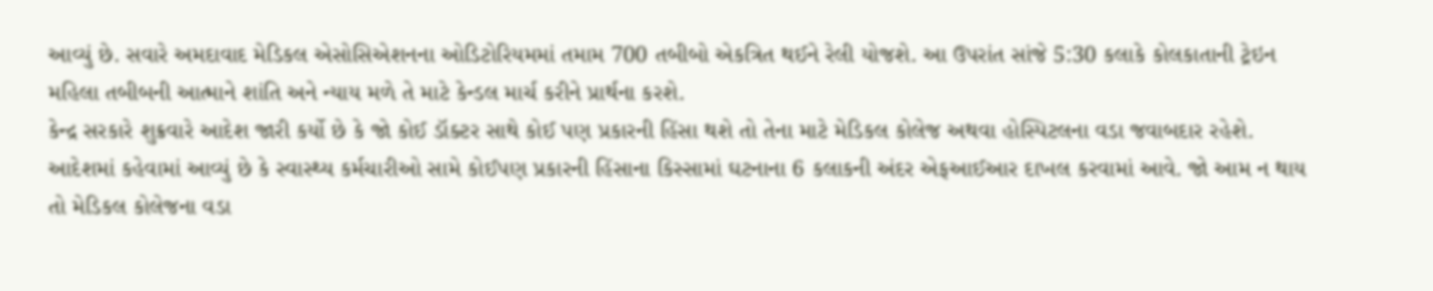આવ્યું છે. સવારે અમદાવાદ મેડિકલ એસોસિએશનના ઓડિટોરિયમમાં તમામ 700 તબીબો એકત્રિત થઈને રેલી યોજશે. આ ઉપરાંત સાંજે 5:30 કલાકે કોલકાતાની ટ્રેઇન મહિલા તબીબની આત્માને શાંતિ અને ન્યાય મળે તે માટે કેન્ડલ માર્ચ કરીને પ્રાર્થના કરશે.
કેન્દ્ર સરકારે શુક્રવારે આદેશ જારી કર્યો છે કે જો કોઈ ડૉક્ટર સાથે કોઈ પણ પ્રકારની હિંસા થશે તો તેના માટે મેડિકલ કોલેજ અથવા હોસ્પિટલના વડા જવાબદાર રહેશે. આદેશમાં કહેવામાં આવ્યું છે કે સ્વાસ્થ્ય કર્મચારીઓ સામે કોઈપણ પ્રકારની હિંસાના કિસ્સામાં ઘટનાના 6 કલાકની અંદર એફઆઈઆર દાખલ કરવામાં આવે. જો આમ ન થાય તો મેડિકલ કોલેજના વડા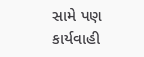સામે પણ કાર્યવાહી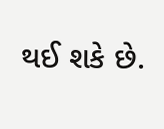થઈ શકે છે.